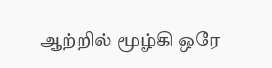ஆற்றில் மூழ்கி ஒரே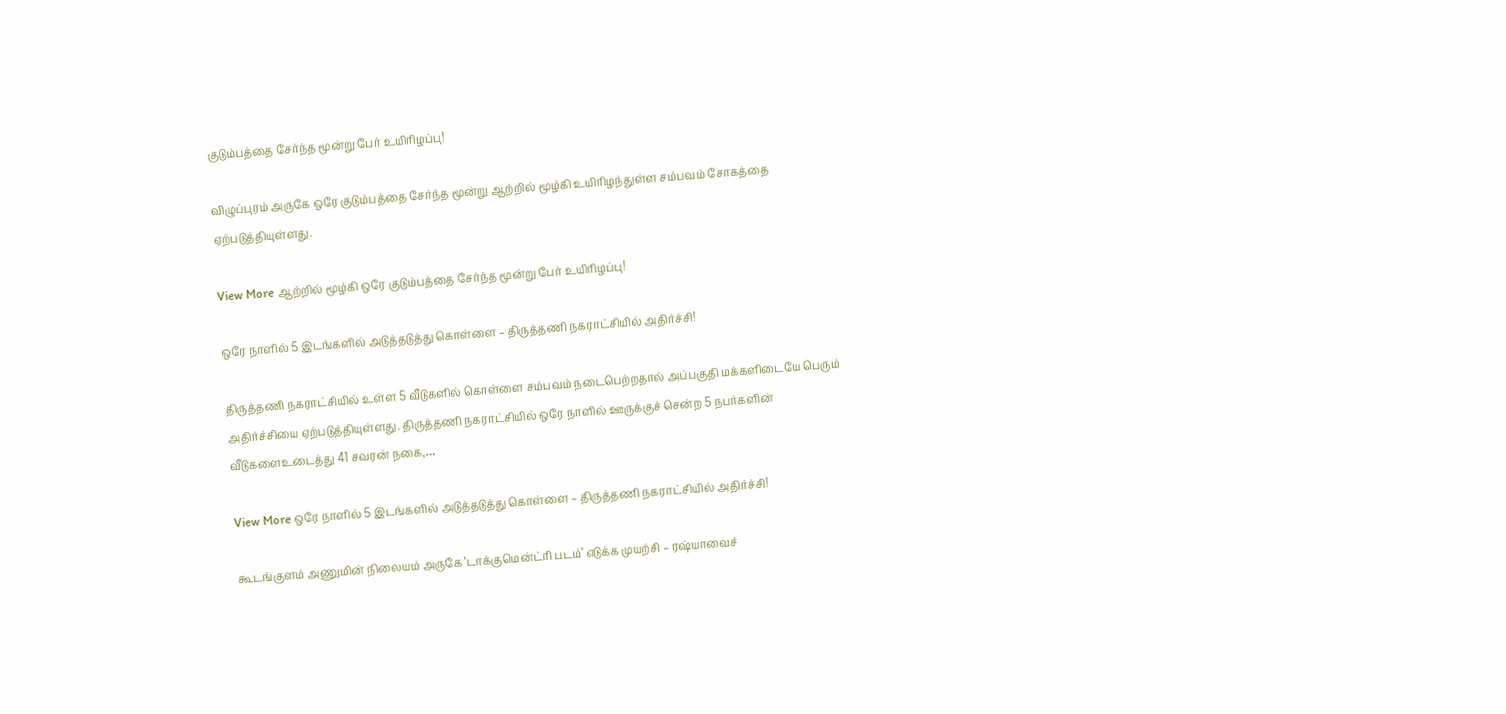குடும்பத்தை சேர்ந்த மூன்று பேர் உயிரிழப்பு!

விழுப்புரம் அருகே ஒரே குடும்பத்தை சேர்ந்த மூன்று ஆற்றில் மூழ்கி உயிரிழந்துள்ள சம்பவம் சோகத்தை ஏற்படுத்தியுள்ளது.

View More ஆற்றில் மூழ்கி ஒரே குடும்பத்தை சேர்ந்த மூன்று பேர் உயிரிழப்பு!

ஒரே நாளில் 5 இடங்களில் அடுத்தடுத்து கொள்ளை – திருத்தணி நகராட்சியில் அதிர்ச்சி!

திருத்தணி நகராட்சியில் உள்ள 5 வீடுகளில் கொள்ளை சம்பவம் நடைபெற்றதால் அப்பகுதி மக்களிடையே பெரும் அதிர்ச்சியை ஏற்படுத்தியுள்ளது. திருத்தணி நகராட்சியில் ஒரே நாளில் ஊருக்குச் சென்ற 5 நபர்களின் வீடுகளைஉடைத்து 41 சவரன் நகை,…

View More ஒரே நாளில் 5 இடங்களில் அடுத்தடுத்து கொள்ளை – திருத்தணி நகராட்சியில் அதிர்ச்சி!

கூடங்குளம் அணுமின் நிலையம் அருகே ‘டாக்குமென்ட்ரி படம்’ எடுக்க முயற்சி – ரஷ்யாவைச்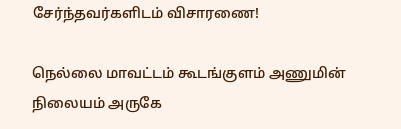சேர்ந்தவர்களிடம் விசாரணை!

நெல்லை மாவட்டம் கூடங்குளம் அணுமின் நிலையம் அருகே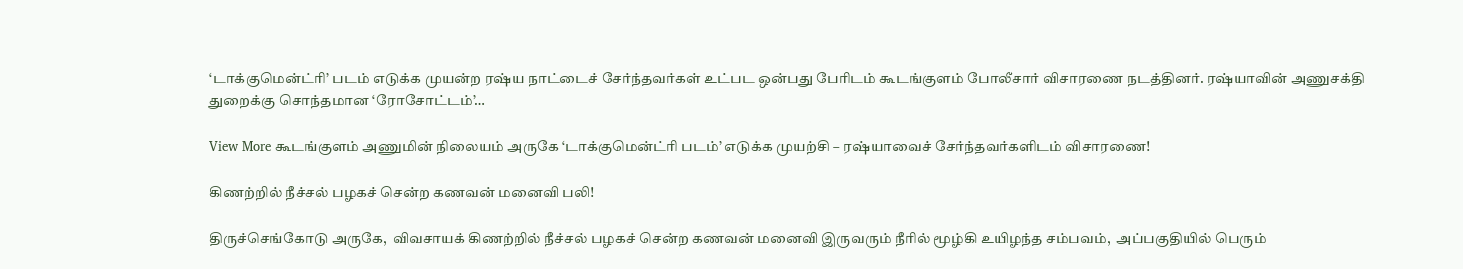‘டாக்குமென்ட்ரி’ படம் எடுக்க முயன்ற ரஷ்ய நாட்டைச் சேர்ந்தவர்கள் உட்பட ஒன்பது பேரிடம் கூடங்குளம் போலீசார் விசாரணை நடத்தினர். ரஷ்யாவின் அணுசக்தி துறைக்கு சொந்தமான ‘ரோசோட்டம்’…

View More கூடங்குளம் அணுமின் நிலையம் அருகே ‘டாக்குமென்ட்ரி படம்’ எடுக்க முயற்சி – ரஷ்யாவைச் சேர்ந்தவர்களிடம் விசாரணை!

கிணற்றில் நீச்சல் பழகச் சென்ற கணவன் மனைவி பலி!

திருச்செங்கோடு அருகே,  விவசாயக் கிணற்றில் நீச்சல் பழகச் சென்ற கணவன் மனைவி இருவரும் நீரில் மூழ்கி உயிழந்த சம்பவம்,  அப்பகுதியில் பெரும்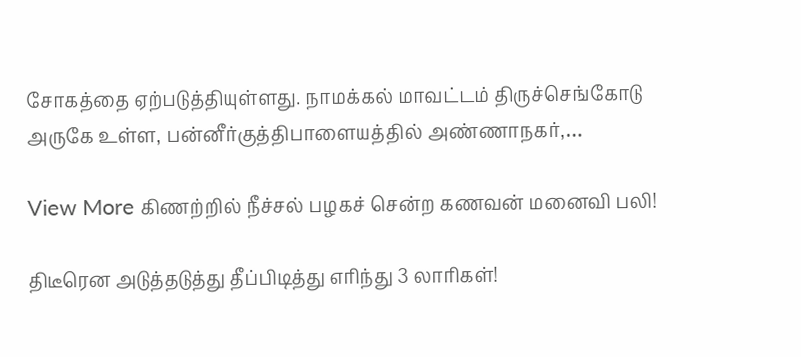சோகத்தை ஏற்படுத்தியுள்ளது. நாமக்கல் மாவட்டம் திருச்செங்கோடு அருகே உள்ள, பன்னீர்குத்திபாளையத்தில் அண்ணாநகர்,…

View More கிணற்றில் நீச்சல் பழகச் சென்ற கணவன் மனைவி பலி!

திடீரென அடுத்தடுத்து தீப்பிடித்து எரிந்து 3 லாரிகள்!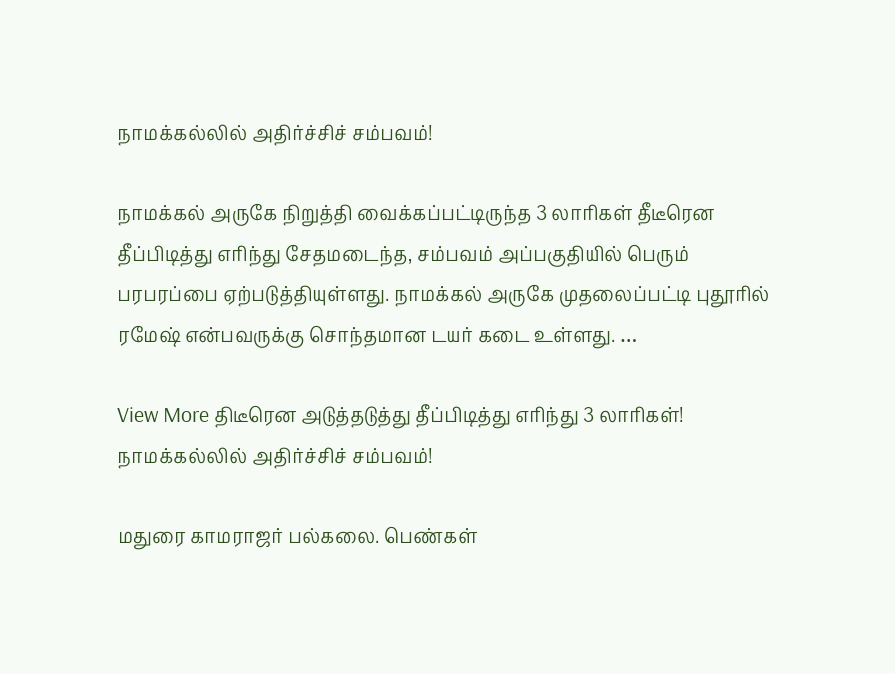நாமக்கல்லில் அதிர்ச்சிச் சம்பவம்!

நாமக்கல் அருகே நிறுத்தி வைக்கப்பட்டிருந்த 3 லாரிகள் தீடீரென தீப்பிடித்து எரிந்து சேதமடைந்த, சம்பவம் அப்பகுதியில் பெரும் பரபரப்பை ஏற்படுத்தியுள்ளது. நாமக்கல் அருகே முதலைப்பட்டி புதூரில் ரமேஷ் என்பவருக்கு சொந்தமான டயர் கடை உள்ளது. …

View More திடீரென அடுத்தடுத்து தீப்பிடித்து எரிந்து 3 லாரிகள்! நாமக்கல்லில் அதிர்ச்சிச் சம்பவம்!

மதுரை காமராஜர் பல்கலை. பெண்கள்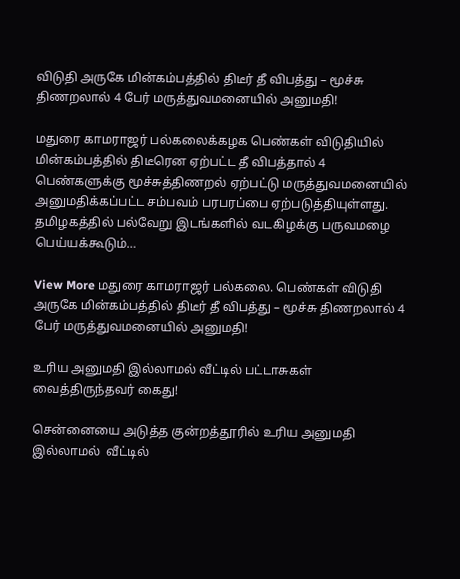விடுதி அருகே மின்கம்பத்தில் திடீர் தீ விபத்து – மூச்சு திணறலால் 4 பேர் மருத்துவமனையில் அனுமதி!

மதுரை காமராஜர் பல்கலைக்கழக பெண்கள் விடுதியில் மின்கம்பத்தில் திடீரென ஏற்பட்ட தீ விபத்தால் 4 பெண்களுக்கு மூச்சுத்திணறல் ஏற்பட்டு மருத்துவமனையில் அனுமதிக்கப்பட்ட சம்பவம் பரபரப்பை ஏற்படுத்தியுள்ளது. தமிழகத்தில் பல்வேறு இடங்களில் வடகிழக்கு பருவமழை பெய்யக்கூடும்…

View More மதுரை காமராஜர் பல்கலை. பெண்கள் விடுதி அருகே மின்கம்பத்தில் திடீர் தீ விபத்து – மூச்சு திணறலால் 4 பேர் மருத்துவமனையில் அனுமதி!

உரிய அனுமதி இல்லாமல் வீட்டில் பட்டாசுகள் வைத்திருந்தவர் கைது!

சென்னையை அடுத்த குன்றத்தூரில் உரிய அனுமதி இல்லாமல்  வீட்டில்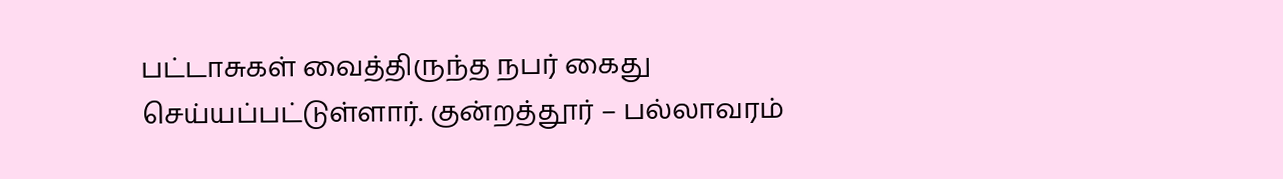பட்டாசுகள் வைத்திருந்த நபர் கைது செய்யப்பட்டுள்ளார். குன்றத்தூர் – பல்லாவரம்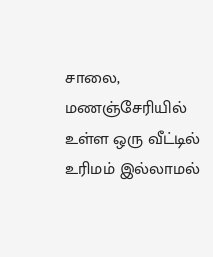சாலை, மணஞ்சேரியில் உள்ள ஒரு வீட்டில் உரிமம் இல்லாமல்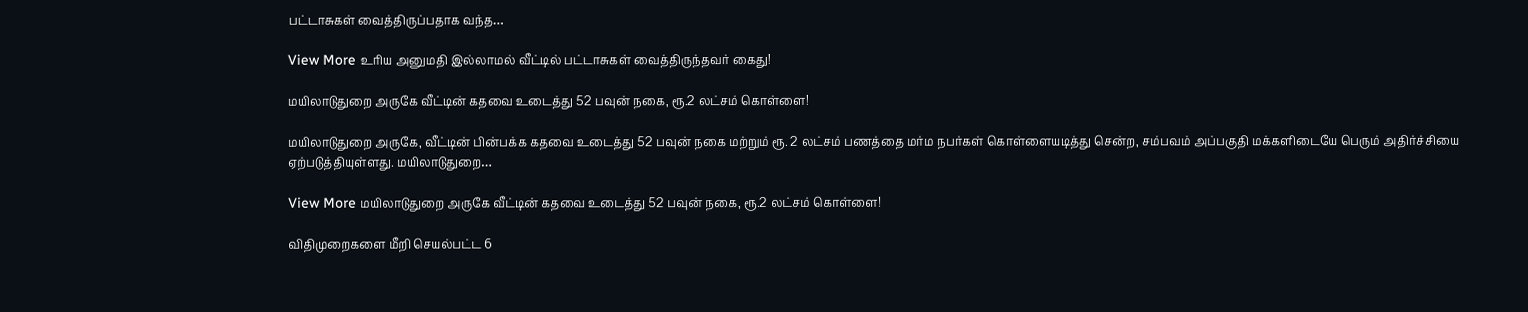பட்டாசுகள் வைத்திருப்பதாக வந்த…

View More உரிய அனுமதி இல்லாமல் வீட்டில் பட்டாசுகள் வைத்திருந்தவர் கைது!

மயிலாடுதுறை அருகே வீட்டின் கதவை உடைத்து 52 பவுன் நகை, ரூ.2 லட்சம் கொள்ளை!

மயிலாடுதுறை அருகே, வீட்டின் பின்பக்க கதவை உடைத்து 52 பவுன் நகை மற்றும் ரூ. 2 லட்சம் பணத்தை மர்ம நபர்கள் கொள்ளையடித்து சென்ற, சம்பவம் அப்பகுதி மக்களிடையே பெரும் அதிர்ச்சியை ஏற்படுத்தியுள்ளது. மயிலாடுதுறை…

View More மயிலாடுதுறை அருகே வீட்டின் கதவை உடைத்து 52 பவுன் நகை, ரூ.2 லட்சம் கொள்ளை!

விதிமுறைகளை மீறி செயல்பட்ட 6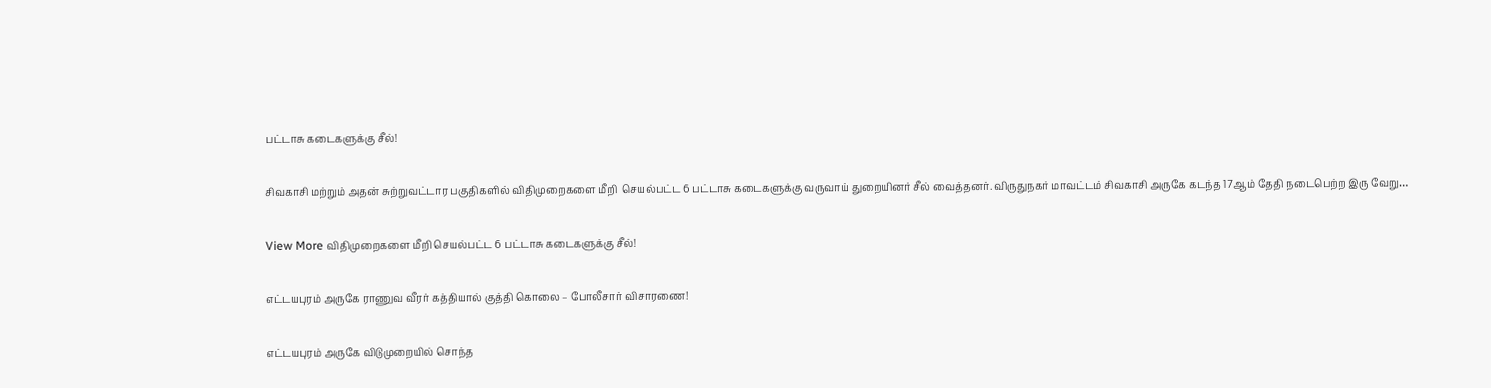பட்டாசு கடைகளுக்கு சீல்!

சிவகாசி மற்றும் அதன் சுற்றுவட்டார பகுதிகளில் விதிமுறைகளை மீறி  செயல்பட்ட 6 பட்டாசு கடைகளுக்கு வருவாய் துறையினர் சீல் வைத்தனர். விருதுநகர் மாவட்டம் சிவகாசி அருகே கடந்த 17ஆம் தேதி நடைபெற்ற இரு வேறு…

View More விதிமுறைகளை மீறி செயல்பட்ட 6 பட்டாசு கடைகளுக்கு சீல்!

எட்டயபுரம் அருகே ராணுவ வீரர் கத்தியால் குத்தி கொலை – போலீசார் விசாரணை!

எட்டயபுரம் அருகே விடுமுறையில் சொந்த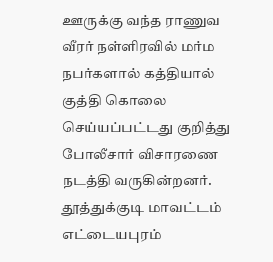ஊருக்கு வந்த ராணுவ வீரர் நள்ளிரவில் மர்ம நபர்களால் கத்தியால் குத்தி கொலை  செய்யப்பட்டது குறித்து போலீசார் விசாரணை நடத்தி வருகின்றனர். தூத்துக்குடி மாவட்டம் எட்டையபுரம்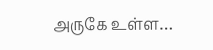அருகே உள்ள…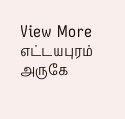View More எட்டயபுரம் அருகே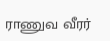ராணுவ வீரர்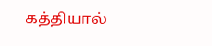கத்தியால்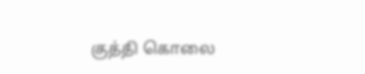குத்தி கொலை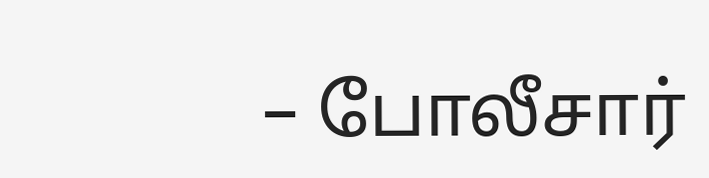– போலீசார்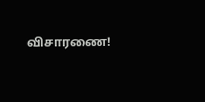விசாரணை!